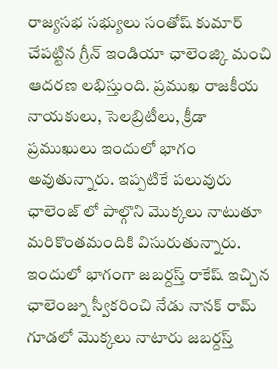రాజ్యసభ సభ్యులు సంతోష్ కుమార్ చేపట్టిన గ్రీన్ ఇండియా ఛాలెంజ్కి మంచి ఆదరణ లభిస్తుంది. ప్రముఖ రాజకీయ నాయకులు, సెలబ్రిటీలు, క్రీడా ప్రముఖులు ఇందులో భాగం అవుతున్నారు. ఇప్పటికే పలువురు ఛాలెంజ్ లో పాల్గొని మొక్కలు నాటుతూ మరికొంతమందికి విసురుతున్నారు.
ఇందులో భాగంగా జబర్దస్త్ రాకేష్ ఇచ్చిన ఛాలెంజ్ను స్వీకరించి నేడు నానక్ రామ్ గూడలో మొక్కలు నాటారు జబర్దస్త్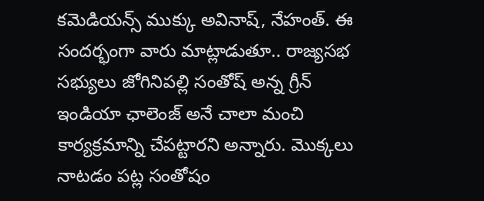కమెడియన్స్ ముక్కు అవినాష్, నేహంత్. ఈ సందర్భంగా వారు మాట్లాడుతూ.. రాజ్యసభ సభ్యులు జోగినిపల్లి సంతోష్ అన్న గ్రీన్ ఇండియా ఛాలెంజ్ అనే చాలా మంచి కార్యక్రమాన్ని చేపట్టారని అన్నారు. మొక్కలు నాటడం పట్ల సంతోషం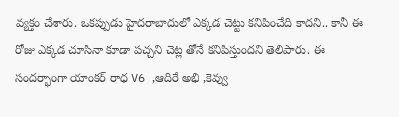వ్యక్తం చేశారు. ఒకప్పుడు హైదరాబాదులో ఎక్కడ చెట్టు కనిపించేది కాదని.. కానీ ఈ రోజు ఎక్కడ చూసినా కూడా పచ్చని చెట్ల తోనే కనిపిస్తుందని తెలిపారు. ఈ సందర్భాంగా యాంకర్ రాధ V6 ,ఆదిరే అభి ,కెవ్వు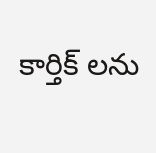కార్తిక్ లను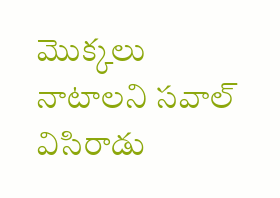మొక్కలు నాటాలని సవాల్ విసిరాడు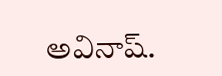అవినాష్.